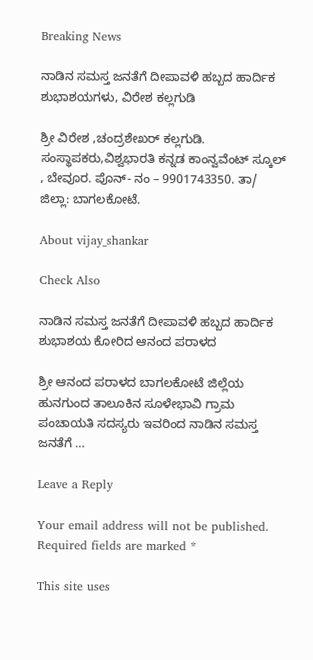Breaking News

ನಾಡಿನ ಸಮಸ್ತ ಜನತೆಗೆ ದೀಪಾವಳಿ ಹಬ್ಬದ ಹಾರ್ದಿಕ ಶುಭಾಶಯಗಳು, ವಿರೇಶ ಕಲ್ಲಗುಡಿ

ಶ್ರೀ ವಿರೇಶ ,ಚಂದ್ರಶೇಖರ್ ಕಲ್ಲಗುಡಿ. ಸಂಸ್ಥಾಪಕರು,ವಿಶ್ವಭಾರತಿ ಕನ್ನಡ ಕಾಂನ್ವವೆಂಟ್ ಸ್ಕೂಲ್ , ಬೇವೂರ. ಪೊನ್- ನಂ – 9901743350. ತಾ/ ಜಿಲ್ಲಾ: ಬಾಗಲಕೋಟೆ.

About vijay_shankar

Check Also

ನಾಡಿನ ಸಮಸ್ತ ಜನತೆಗೆ ದೀಪಾವಳಿ ಹಬ್ಬದ ಹಾರ್ದಿಕ ಶುಭಾಶಯ ಕೋರಿದ ಆನಂದ ಪರಾಳದ

ಶ್ರೀ ಆನಂದ ಪರಾಳದ ಬಾಗಲಕೋಟೆ ಜಿಲ್ಲೆಯ ಹುನಗುಂದ ತಾಲೂಕಿನ ಸೂಳೇಭಾವಿ ಗ್ರಾಮ ಪಂಚಾಯತಿ ಸದಸ್ಯರು ಇವರಿಂದ ನಾಡಿನ ಸಮಸ್ತ ಜನತೆಗೆ …

Leave a Reply

Your email address will not be published. Required fields are marked *

This site uses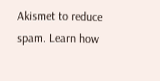Akismet to reduce spam. Learn how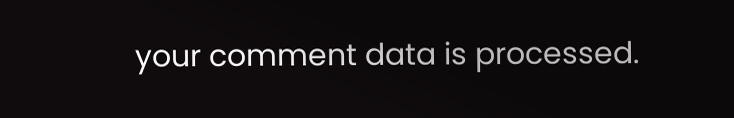your comment data is processed.